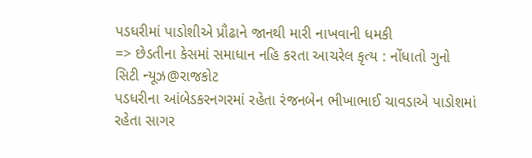પડધરીમાં પાડોશીએ પ્રૌઢાને જાનથી મારી નાખવાની ધમકી
=> છેડતીના કેસમાં સમાધાન નહિ કરતા આચરેલ કૃત્ય : નોંધાતો ગુનો
સિટી ન્યૂઝ@રાજકોટ
પડધરીના આંબેડકરનગરમાં રહેતા રંજનબેન ભીખાભાઈ ચાવડાએ પાડોશમાં રહેતા સાગર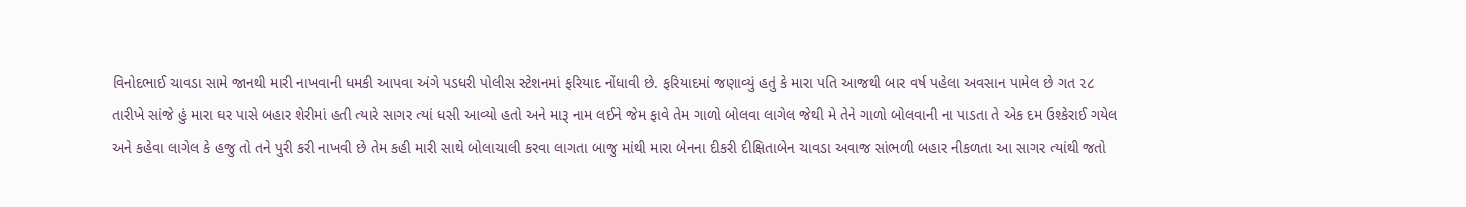વિનોદભાઈ ચાવડા સામે જાનથી મારી નાખવાની ધમકી આપવા અંગે પડધરી પોલીસ સ્ટેશનમાં ફરિયાદ નોંધાવી છે. ફરિયાદમાં જણાવ્યું હતું કે મારા પતિ આજથી બાર વર્ષ પહેલા અવસાન પામેલ છે ગત ૨૮ તારીખે સાંજે હું મારા ઘર પાસે બહાર શેરીમાં હતી ત્યારે સાગર ત્યાં ધસી આવ્યો હતો અને મારૂ નામ લઈને જેમ ફાવે તેમ ગાળો બોલવા લાગેલ જેથી મે તેને ગાળો બોલવાની ના પાડતા તે એક દમ ઉશ્કેરાઈ ગયેલ અને કહેવા લાગેલ કે હજુ તો તને પુરી કરી નાખવી છે તેમ કહી મારી સાથે બોલાચાલી કરવા લાગતા બાજુ માંથી મારા બેનના દીકરી દીક્ષિતાબેન ચાવડા અવાજ સાંભળી બહાર નીકળતા આ સાગર ત્યાંથી જતો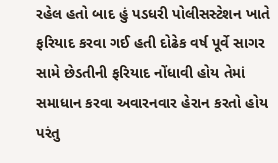રહેલ હતો બાદ હું પડધરી પોલીસસ્ટેશન ખાતે ફરિયાદ કરવા ગઈ હતી દોઢેક વર્ષ પૂર્વે સાગર સામે છેડતીની ફરિયાદ નોંધાવી હોય તેમાં સમાધાન કરવા અવારનવાર હેરાન કરતો હોય પરંતુ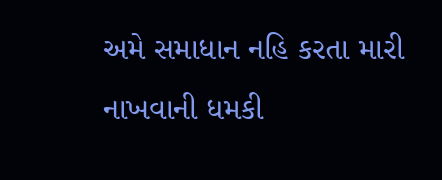અમે સમાધાન નહિ કરતા મારી નાખવાની ધમકી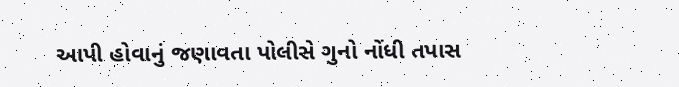આપી હોવાનું જણાવતા પોલીસે ગુનો નોંધી તપાસ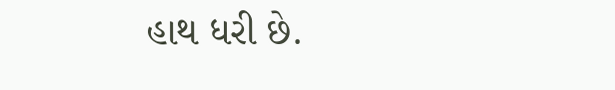હાથ ધરી છે.